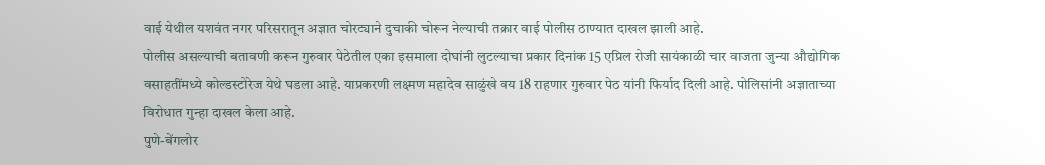वाई येथील यशवंत नगर परिसरातून अज्ञात चोरट्याने दुचाकी चोरून नेल्याची तक्रार वाई पोलीस ठाण्यात दाखल झाली आहे.
पोलीस असल्याची बतावणी करून गुरुवार पेठेतील एका इसमाला दोघांनी लुटल्याचा प्रकार दिनांक 15 एप्रिल रोजी सायंकाळी चार वाजता जुन्या औद्योगिक वसाहतींमध्ये कोल्डस्टोरेज येथे घडला आहे. याप्रकरणी लक्ष्मण महादेव साळुंखे वय 18 राहणार गुरुवार पेठ यांनी फिर्याद दिली आहे. पोलिसांनी अज्ञाताच्या विरोधात गुन्हा दाखल केला आहे.
पुणे-बेंगलोर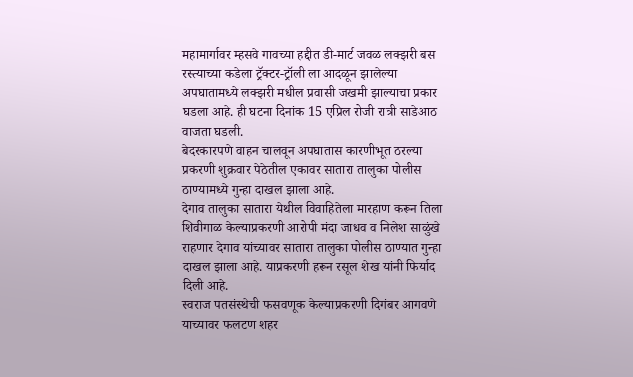महामार्गावर म्हसवे गावच्या हद्दीत डी-मार्ट जवळ लक्झरी बस रस्त्याच्या कडेला ट्रॅक्टर-ट्रॉली ला आदळून झालेल्या अपघातामध्ये लक्झरी मधील प्रवासी जखमी झाल्याचा प्रकार घडला आहे. ही घटना दिनांक 15 एप्रिल रोजी रात्री साडेआठ वाजता घडली.
बेदरकारपणे वाहन चालवून अपघातास कारणीभूत ठरल्या प्रकरणी शुक्रवार पेठेतील एकावर सातारा तालुका पोलीस ठाण्यामध्ये गुन्हा दाखल झाला आहे.
देगाव तालुका सातारा येथील विवाहितेला मारहाण करून तिला शिवीगाळ केल्याप्रकरणी आरोपी मंदा जाधव व निलेश साळुंखे राहणार देगाव यांच्यावर सातारा तालुका पोलीस ठाण्यात गुन्हा दाखल झाला आहे. याप्रकरणी हरून रसूल शेख यांनी फिर्याद दिली आहे.
स्वराज पतसंस्थेची फसवणूक केल्याप्रकरणी दिगंबर आगवणे याच्यावर फलटण शहर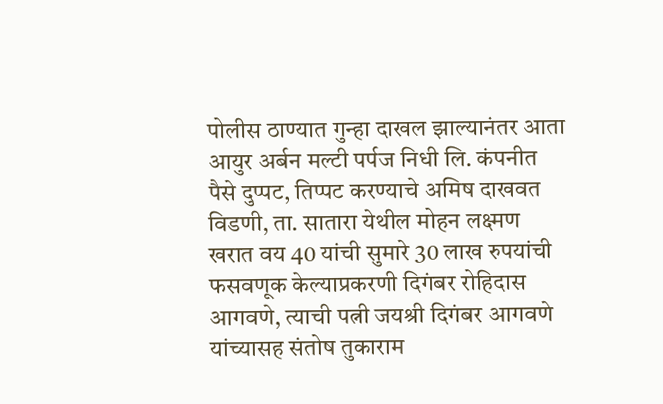पोलीस ठाण्यात गुन्हा दाखल झाल्यानंतर आता आयुर अर्बन मल्टी पर्पज निधी लि. कंपनीत पैसे दुप्पट, तिप्पट करण्याचे अमिष दाखवत विडणी, ता. सातारा येथील मोहन लक्ष्मण खरात वय 40 यांची सुमारे 30 लाख रुपयांची फसवणूक केल्याप्रकरणी दिगंबर रोहिदास आगवणे, त्याची पत्नी जयश्री दिगंबर आगवणे यांच्यासह संतोष तुकाराम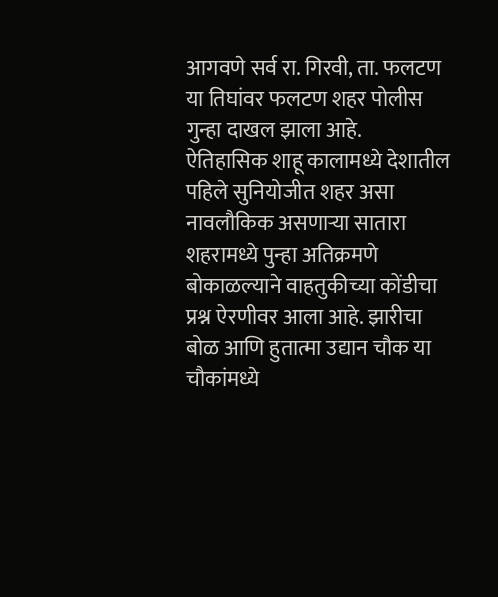आगवणे सर्व रा. गिरवी, ता. फलटण या तिघांवर फलटण शहर पोलीस गुन्हा दाखल झाला आहे.
ऐतिहासिक शाहू कालामध्ये देशातील पहिले सुनियोजीत शहर असा नावलौकिक असणाऱ्या सातारा शहरामध्ये पुन्हा अतिक्रमणे बोकाळल्याने वाहतुकीच्या कोंडीचा प्रश्न ऐरणीवर आला आहे. झारीचा बोळ आणि हुतात्मा उद्यान चौक या चौकांमध्ये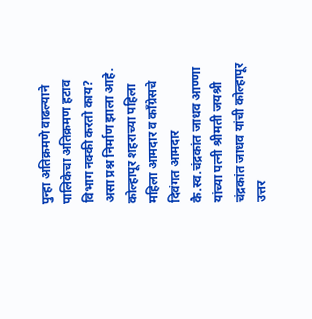पुन्हा अतिक्रमणे वाढल्याने पालिकेचा अतिक्रमण हटाव विभाग नक्की करतो काय? असा प्रश्न निर्माण झाला आहे.
कोल्हापूर शहराच्या पहिला महिला आमदार व काँग्रेसचे दिवंगत आमदार कै.स्व.चंद्रकांत जाधव आण्णा यांच्या पत्नी श्रीमती जयश्री चंद्रकांत जाधव यांची कोल्हापूर उत्तर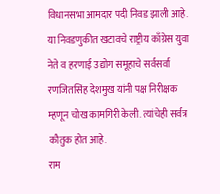विधानसभा आमदार पदी निवड झाली आहे. या निवडणुकीत खटावचे राष्ट्रीय काँग्रेस युवा नेते व हरणाई उद्योग समूहाचे सर्वसर्वा रणजितसिंह देशमुख यांनी पक्ष निरीक्षक म्हणून चोख कामगिरी केली. त्यांचेही सर्वत्र कौतुक होत आहे.
राम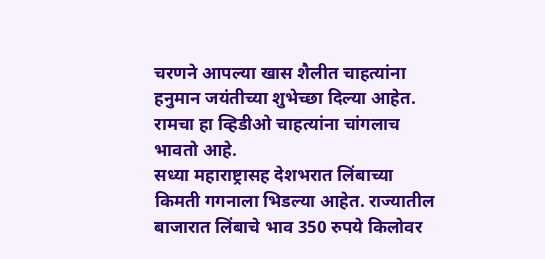चरणने आपल्या खास शैलीत चाहत्यांना हनुमान जयंतीच्या शुभेच्छा दिल्या आहेत. रामचा हा व्हिडीओ चाहत्यांना चांगलाच भावतो आहे.
सध्या महाराष्ट्रासह देशभरात लिंबाच्या किमती गगनाला भिडल्या आहेत. राज्यातील बाजारात लिंबाचे भाव 350 रुपये किलोवर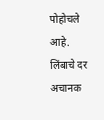पोहोचले आहे. लिंबाचे दर अचानक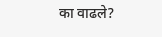का वाढले?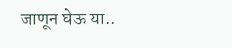जाणून घेऊ या..